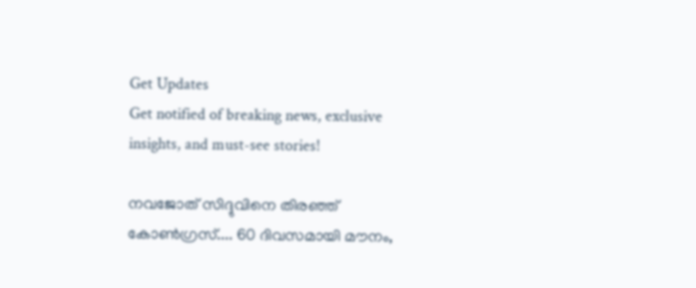Get Updates
Get notified of breaking news, exclusive insights, and must-see stories!

നവജോത് സിദ്ദുവിനെ തിരഞ്ഞ് കോണ്‍ഗ്രസ്.... 60 ദിവസമായി മൗനം,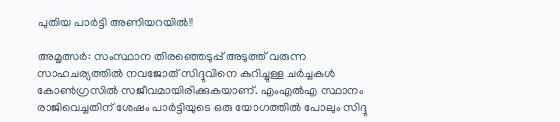പുതിയ പാര്‍ട്ടി അണിയറയില്‍!!

അമൃത്സര്‍: സംസ്ഥാന തിരഞ്ഞെടുപ്പ് അടുത്ത് വരുന്ന സാഹചര്യത്തില്‍ നവജോത് സിദ്ദുവിനെ കുറിച്ചുള്ള ചര്‍ച്ചകള്‍ കോണ്‍ഗ്രസില്‍ സജീവമായിരിക്കുകയാണ്. എംഎല്‍എ സ്ഥാനം രാജിവെച്ചതിന് ശേഷം പാര്‍ട്ടിയുടെ ഒരു യോഗത്തില്‍ പോലും സിദ്ദു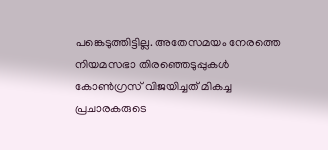പങ്കെടുത്തിട്ടില്ല. അതേസമയം നേരത്തെ നിയമസഭാ തിരഞ്ഞെടുപ്പുകള്‍ കോണ്‍ഗ്രസ് വിജയിച്ചത് മികച്ച പ്രചാരകരുടെ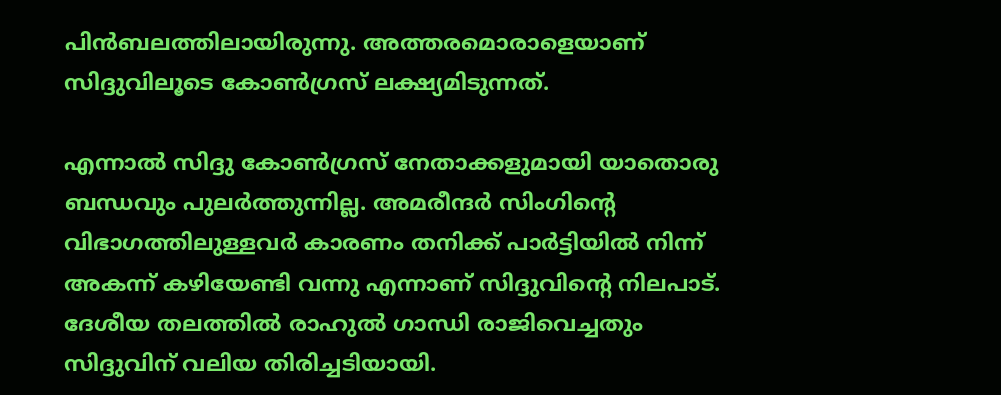പിന്‍ബലത്തിലായിരുന്നു. അത്തരമൊരാളെയാണ് സിദ്ദുവിലൂടെ കോണ്‍ഗ്രസ് ലക്ഷ്യമിടുന്നത്.

എന്നാല്‍ സിദ്ദു കോണ്‍ഗ്രസ് നേതാക്കളുമായി യാതൊരു ബന്ധവും പുലര്‍ത്തുന്നില്ല. അമരീന്ദര്‍ സിംഗിന്റെ വിഭാഗത്തിലുള്ളവര്‍ കാരണം തനിക്ക് പാര്‍ട്ടിയില്‍ നിന്ന് അകന്ന് കഴിയേണ്ടി വന്നു എന്നാണ് സിദ്ദുവിന്റെ നിലപാട്. ദേശീയ തലത്തില്‍ രാഹുല്‍ ഗാന്ധി രാജിവെച്ചതും സിദ്ദുവിന് വലിയ തിരിച്ചടിയായി.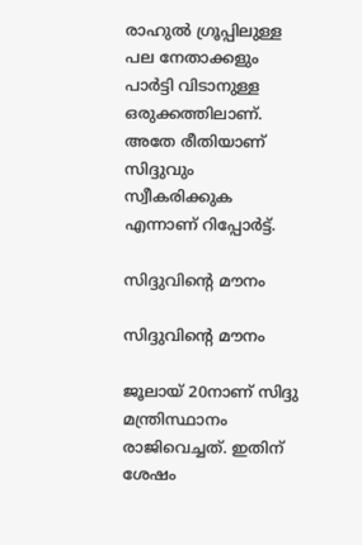രാഹുല്‍ ഗ്രൂപ്പിലുള്ള പല നേതാക്കളും പാര്‍ട്ടി വിടാനുള്ള ഒരുക്കത്തിലാണ്. അതേ രീതിയാണ് സിദ്ദുവും സ്വീകരിക്കുക എന്നാണ് റിപ്പോര്‍ട്ട്.

സിദ്ദുവിന്റെ മൗനം

സിദ്ദുവിന്റെ മൗനം

ജൂലായ് 20നാണ് സിദ്ദു മന്ത്രിസ്ഥാനം രാജിവെച്ചത്. ഇതിന് ശേഷം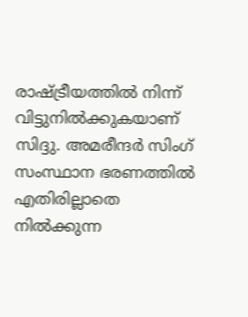രാഷ്ട്രീയത്തില്‍ നിന്ന് വിട്ടുനില്‍ക്കുകയാണ് സിദ്ദു. അമരീന്ദര്‍ സിംഗ് സംസ്ഥാന ഭരണത്തില്‍ എതിരില്ലാതെ നില്‍ക്കുന്ന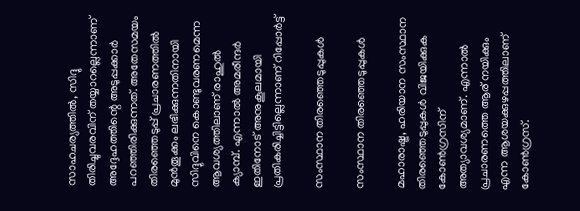സാഹചര്യത്തില്‍, സിദ്ദു തിരിച്ചുവരവിന് തയ്യാറല്ലെന്നാണ് അദ്ദേഹത്തിന്റെ അടുപ്പക്കാര്‍ പറഞ്ഞിരിക്കുന്നത്. അതേസമയം തിരഞ്ഞെടുപ്പ് പ്രചാരണത്തില്‍ മുന്‍തൂക്കം ലഭിക്കുന്നതിനായി സിദ്ദുവിനെ കൊണ്ടുവരണമെന്ന ആവശ്യത്തിലാണ് രാഹുല്‍ ക്യാമ്പ്. എന്നാല്‍ അമരീന്ദര്‍ ഇതിനോട് അനുകൂലമായി പ്രതികരിച്ചിട്ടില്ലെന്നാണ് റിപ്പോര്‍ട്ട്

സംസ്ഥാന തിരഞ്ഞെടുപ്പുകള്‍

സംസ്ഥാന തിരഞ്ഞെടുപ്പുകള്‍

മഹാരാഷ്ട്ര, ഹരിയാന സംസ്ഥാന തിരഞ്ഞെടുപ്പുകള്‍ വിജയിക്കുക കോണ്‍ഗ്രസിന് അത്യാവശ്യമാണ്. എന്നാല്‍ പ്രചാരണത്തെ ആര് നയിക്കും എന്ന ആശയക്കുഴപ്പത്തിലാണ് കോണ്‍ഗ്രസ്.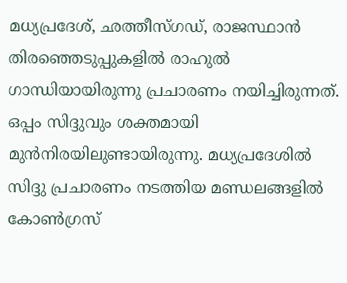മധ്യപ്രദേശ്, ഛത്തീസ്ഗഡ്, രാജസ്ഥാന്‍ തിരഞ്ഞെടുപ്പുകളില്‍ രാഹുല്‍ ഗാന്ധിയായിരുന്നു പ്രചാരണം നയിച്ചിരുന്നത്. ഒപ്പം സിദ്ദുവും ശക്തമായി മുന്‍നിരയിലുണ്ടായിരുന്നു. മധ്യപ്രദേശില്‍ സിദ്ദു പ്രചാരണം നടത്തിയ മണ്ഡലങ്ങളില്‍ കോണ്‍ഗ്രസ്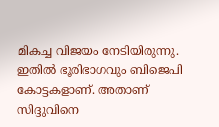മികച്ച വിജയം നേടിയിരുന്നു. ഇതില്‍ ഭൂരിഭാഗവും ബിജെപി കോട്ടകളാണ്. അതാണ് സിദ്ദുവിനെ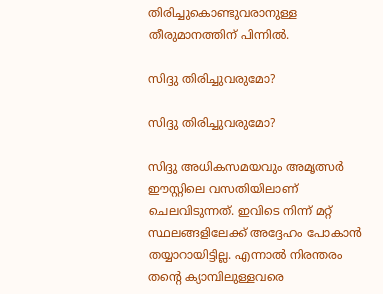തിരിച്ചുകൊണ്ടുവരാനുള്ള തീരുമാനത്തിന് പിന്നില്‍.

സിദ്ദു തിരിച്ചുവരുമോ?

സിദ്ദു തിരിച്ചുവരുമോ?

സിദ്ദു അധികസമയവും അമൃത്സര്‍ ഈസ്റ്റിലെ വസതിയിലാണ് ചെലവിടുന്നത്. ഇവിടെ നിന്ന് മറ്റ് സ്ഥലങ്ങളിലേക്ക് അദ്ദേഹം പോകാന്‍ തയ്യാറായിട്ടില്ല. എന്നാല്‍ നിരന്തരം തന്റെ ക്യാമ്പിലുള്ളവരെ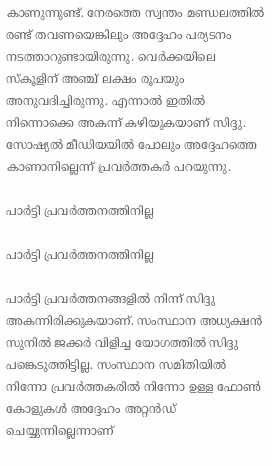കാണുന്നുണ്ട്. നേരത്തെ സ്വന്തം മണ്ഡലത്തില്‍ രണ്ട് തവണയെങ്കിലും അദ്ദേഹം പര്യടനം നടത്താറുണ്ടായിരുന്നു. വെര്‍ക്കയിലെ സ്‌കൂളിന് അഞ്ച് ലക്ഷം രൂപയും അനുവദിച്ചിരുന്നു. എന്നാല്‍ ഇതില്‍ നിന്നൊക്കെ അകന്ന് കഴിയുകയാണ് സിദ്ദു. സോഷ്യല്‍ മീഡിയയില്‍ പോലും അദ്ദേഹത്തെ കാണാനില്ലെന്ന് പ്രവര്‍ത്തകര്‍ പറയുന്നു.

പാര്‍ട്ടി പ്രവര്‍ത്തനത്തിനില്ല

പാര്‍ട്ടി പ്രവര്‍ത്തനത്തിനില്ല

പാര്‍ട്ടി പ്രവര്‍ത്തനങ്ങളില്‍ നിന്ന് സിദ്ദു അകന്നിരിക്കുകയാണ്. സംസ്ഥാന അധ്യക്ഷന്‍ സുനില്‍ ജക്കര്‍ വിളിച്ച യോഗത്തില്‍ സിദ്ദു പങ്കെടുത്തിട്ടില്ല. സംസ്ഥാന സമിതിയില്‍ നിന്നോ പ്രവര്‍ത്തകരില്‍ നിന്നോ ഉള്ള ഫോണ്‍ കോളുകള്‍ അദ്ദേഹം അറ്റന്‍ഡ് ചെയ്യുന്നില്ലെന്നാണ്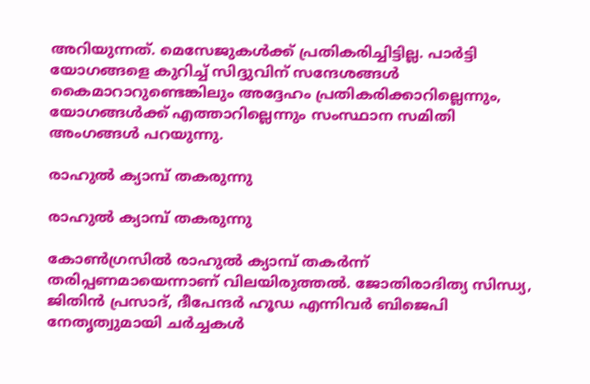അറിയുന്നത്. മെസേജുകള്‍ക്ക് പ്രതികരിച്ചിട്ടില്ല. പാര്‍ട്ടി യോഗങ്ങളെ കുറിച്ച് സിദ്ദുവിന് സന്ദേശങ്ങള്‍ കൈമാറാറുണ്ടെങ്കിലും അദ്ദേഹം പ്രതികരിക്കാറില്ലെന്നും, യോഗങ്ങള്‍ക്ക് എത്താറില്ലെന്നും സംസ്ഥാന സമിതി അംഗങ്ങള്‍ പറയുന്നു.

രാഹുല്‍ ക്യാമ്പ് തകരുന്നു

രാഹുല്‍ ക്യാമ്പ് തകരുന്നു

കോണ്‍ഗ്രസില്‍ രാഹുല്‍ ക്യാമ്പ് തകര്‍ന്ന് തരിപ്പണമായെന്നാണ് വിലയിരുത്തല്‍. ജോതിരാദിത്യ സിന്ധ്യ, ജിതിന്‍ പ്രസാദ്, ദീപേന്ദര്‍ ഹൂഡ എന്നിവര്‍ ബിജെപി നേതൃത്വുമായി ചര്‍ച്ചകള്‍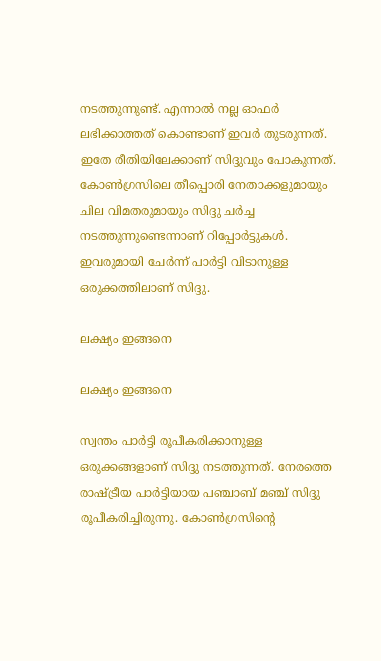നടത്തുന്നുണ്ട്. എന്നാല്‍ നല്ല ഓഫര്‍ ലഭിക്കാത്തത് കൊണ്ടാണ് ഇവര്‍ തുടരുന്നത്. ഇതേ രീതിയിലേക്കാണ് സിദ്ദുവും പോകുന്നത്. കോണ്‍ഗ്രസിലെ തീപ്പൊരി നേതാക്കളുമായും ചില വിമതരുമായും സിദ്ദു ചര്‍ച്ച നടത്തുന്നുണ്ടെന്നാണ് റിപ്പോര്‍ട്ടുകള്‍. ഇവരുമായി ചേര്‍ന്ന് പാര്‍ട്ടി വിടാനുള്ള ഒരുക്കത്തിലാണ് സിദ്ദു.

ലക്ഷ്യം ഇങ്ങനെ

ലക്ഷ്യം ഇങ്ങനെ

സ്വന്തം പാര്‍ട്ടി രൂപീകരിക്കാനുള്ള ഒരുക്കങ്ങളാണ് സിദ്ദു നടത്തുന്നത്. നേരത്തെ രാഷ്ട്രീയ പാര്‍ട്ടിയായ പഞ്ചാബ് മഞ്ച് സിദ്ദു രൂപീകരിച്ചിരുന്നു. കോണ്‍ഗ്രസിന്റെ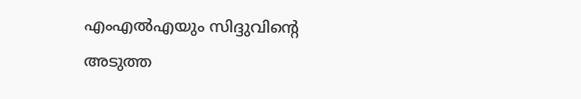എംഎല്‍എയും സിദ്ദുവിന്റെ അടുത്ത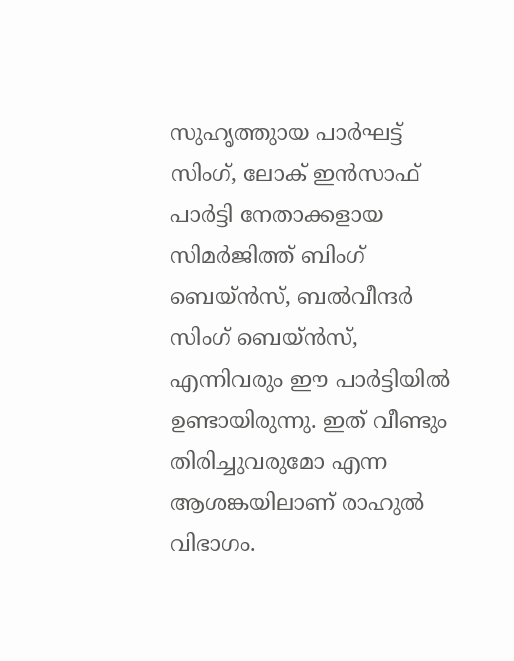സുഹൃത്തുായ പാര്‍ഘട്ട് സിംഗ്, ലോക് ഇന്‍സാഫ് പാര്‍ട്ടി നേതാക്കളായ സിമര്‍ജിത്ത് ബിംഗ് ബെയ്ന്‍സ്, ബല്‍വീന്ദര്‍ സിംഗ് ബെയ്ന്‍സ്, എന്നിവരും ഈ പാര്‍ട്ടിയില്‍ ഉണ്ടായിരുന്നു. ഇത് വീണ്ടും തിരിച്ചുവരുമോ എന്ന ആശങ്കയിലാണ് രാഹുല്‍ വിഭാഗം.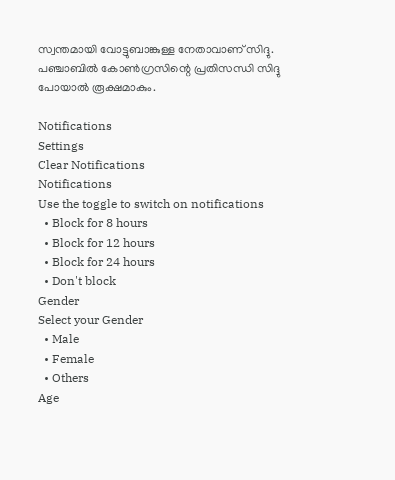സ്വന്തമായി വോട്ടുബാങ്കുള്ള നേതാവാണ് സിദ്ദു. പഞ്ചാബില്‍ കോണ്‍ഗ്രസിന്റെ പ്രതിസന്ധി സിദ്ദു പോയാല്‍ രൂക്ഷമാകും.

Notifications
Settings
Clear Notifications
Notifications
Use the toggle to switch on notifications
  • Block for 8 hours
  • Block for 12 hours
  • Block for 24 hours
  • Don't block
Gender
Select your Gender
  • Male
  • Female
  • Others
Age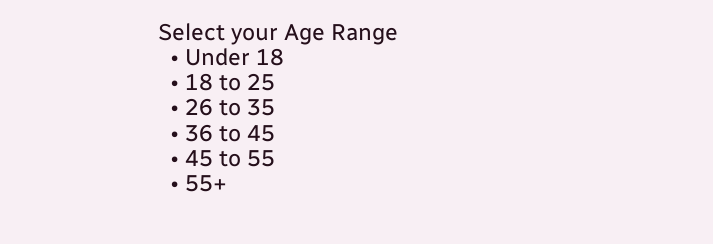Select your Age Range
  • Under 18
  • 18 to 25
  • 26 to 35
  • 36 to 45
  • 45 to 55
  • 55+